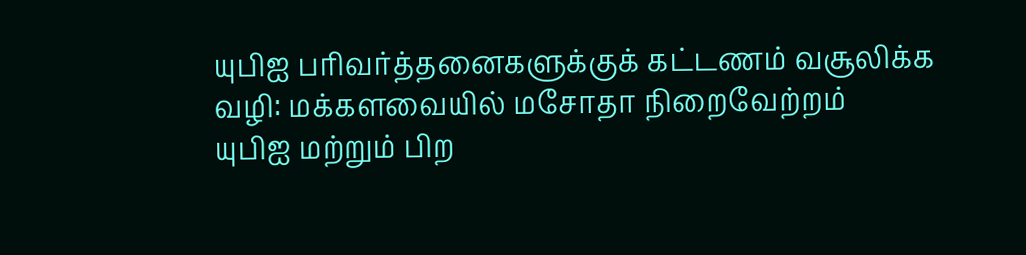யுபிஐ பரிவர்த்தனைகளுக்குக் கட்டணம் வசூலிக்க வழி: மக்களவையில் மசோதா நிறைவேற்றம்
யுபிஐ மற்றும் பிற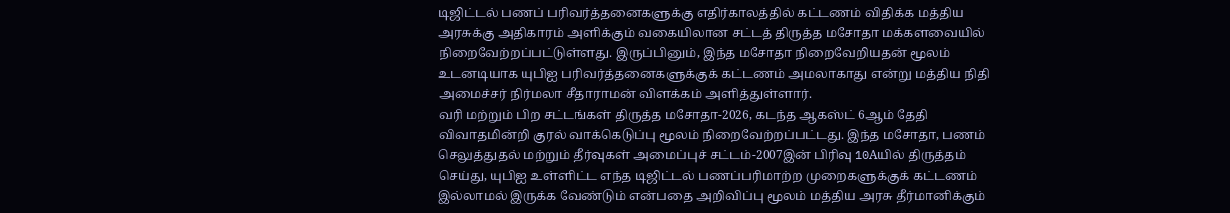டிஜிட்டல் பணப் பரிவர்த்தனைகளுக்கு எதிர்காலத்தில் கட்டணம் விதிக்க மத்திய அரசுக்கு அதிகாரம் அளிக்கும் வகையிலான சட்டத் திருத்த மசோதா மக்களவையில் நிறைவேற்றப்பட்டுள்ளது. இருப்பினும், இந்த மசோதா நிறைவேறியதன் மூலம் உடனடியாக யுபிஐ பரிவர்த்தனைகளுக்குக் கட்டணம் அமலாகாது என்று மத்திய நிதி அமைச்சர் நிர்மலா சீதாராமன் விளக்கம் அளித்துள்ளார்.
வரி மற்றும் பிற சட்டங்கள் திருத்த மசோதா-2026, கடந்த ஆகஸ்ட் 6ஆம் தேதி விவாதமின்றி குரல் வாக்கெடுப்பு மூலம் நிறைவேற்றப்பட்டது. இந்த மசோதா, பணம் செலுத்துதல் மற்றும் தீர்வுகள் அமைப்புச் சட்டம்-2007இன் பிரிவு 10Aயில் திருத்தம் செய்து, யுபிஐ உள்ளிட்ட எந்த டிஜிட்டல் பணப்பரிமாற்ற முறைகளுக்குக் கட்டணம் இல்லாமல் இருக்க வேண்டும் என்பதை அறிவிப்பு மூலம் மத்திய அரசு தீர்மானிக்கும்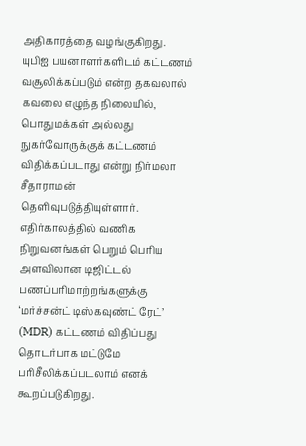அதிகாரத்தை வழங்குகிறது.
யுபிஐ பயனாளர்களிடம் கட்டணம் வசூலிக்கப்படும் என்ற தகவலால் கவலை எழுந்த நிலையில், பொதுமக்கள் அல்லது நுகர்வோருக்குக் கட்டணம் விதிக்கப்படாது என்று நிர்மலா சீதாராமன் தெளிவுபடுத்தியுள்ளார். எதிர்காலத்தில் வணிக நிறுவனங்கள் பெறும் பெரிய அளவிலான டிஜிட்டல் பணப்பரிமாற்றங்களுக்கு ‘மர்ச்சன்ட் டிஸ்கவுண்ட் ரேட்’ (MDR) கட்டணம் விதிப்பது தொடர்பாக மட்டுமே பரிசீலிக்கப்படலாம் எனக் கூறப்படுகிறது.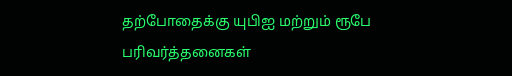தற்போதைக்கு யுபிஐ மற்றும் ரூபே பரிவர்த்தனைகள்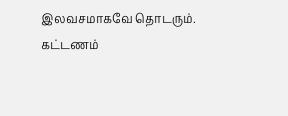இலவசமாகவே தொடரும். கட்டணம்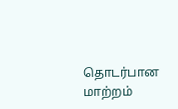தொடர்பான மாற்றம்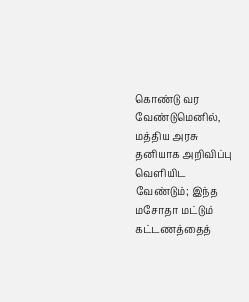கொண்டு வர வேண்டுமெனில், மத்திய அரசு தனியாக அறிவிப்பு வெளியிட வேண்டும்; இந்த மசோதா மட்டும் கட்டணத்தைத்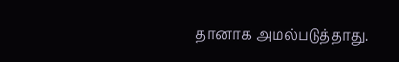தானாக அமல்படுத்தாது.